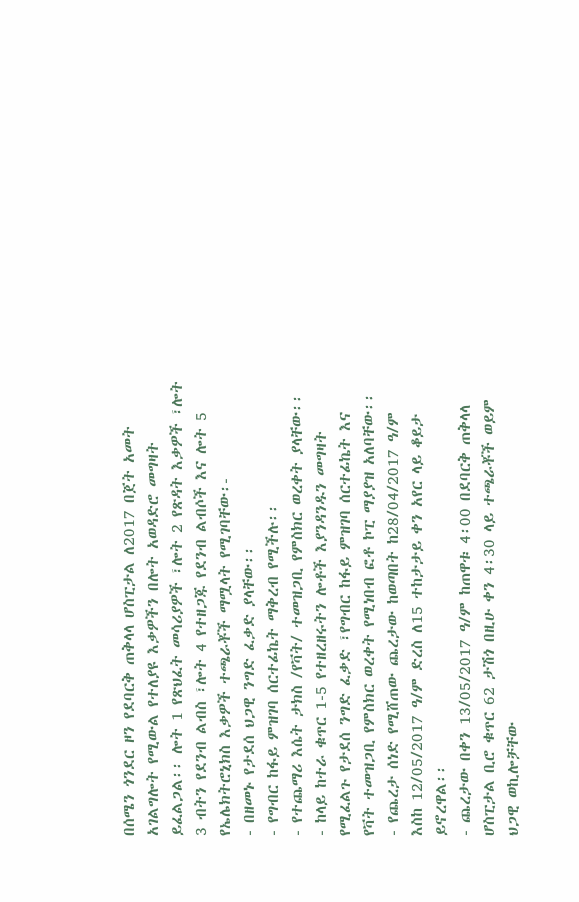በሰሜን ጎንደር ዞን የደባርቅ ጠቅላላ ሆስፒታል ለ2017 በጀት አመት አገልግሎት የሚውል የተለያዩ እቃዎችን በሎት አወዳድሮ መግዛት ይፈልጋል፡፡ ሎት 1 የጽህፈት መሳሪያዎች ፣ሎት 2 የጽዳት እቃዎች ፣ሎት 3 ብትን የደንብ ልብስ ፣ሎት 4 የተዘጋጁ የደንብ ልብሶች እና ሎት 5 የኤሌክትሮኒክስ እቃዎች ተጫራቾች ማሟላት የሚገባቸው፡-
- በዘመኑ የታደሰ ህጋዊ ንግድ ፈቃድ ያላቸው፡፡
- የግብር ከፋይ ምዝገባ ሰርተፊኬት ማቅረብ የሚችሉ፡፡
- የተጨማሪ እሴት ታክስ /የቫት/ ተመዝጋቢ የምስክር ወረቀት ያላቸው፡፡
- ከላይ ከተራ ቁጥር 1-5 የተዘረዘሩትን ሎቶች እያንዳንዱን መግዛት የሚፈልጉ የታደሰ ንግድ ፈቃድ ፣የግብር ከፋይ ምዝገባ ሰርተፊኬት እና የቫት ተመዝጋቢ የምስክር ወረቀት የሚነበብ ፎቶ ኮፒ ማያያዝ አለባቸው፡፡
- የጨረታ ሰነድ የሚሸጠው ጨረታው ከወጣበት ከ28/04/2017 ዓ/ም እስከ 12/05/2017 ዓ/ም ድረስ ለ15 ተከታታይ ቀን አየር ላይ ቆይታ ይኖረዋል፡፡
- ጨረታው በቀን 13/05/2017 ዓ/ም ከጠዋቱ 4፡00 በደባርቅ ጠቅላላ ሆስፒታል ቢሮ ቁጥር 62 ታሽጎ በዚሁ ቀን 4፡30 ላይ ተጫራቾች ወይም ህጋዊ ወኪሎቻቸው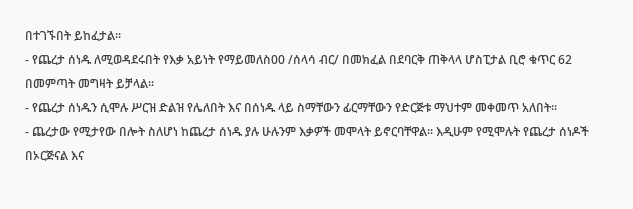በተገኙበት ይከፈታል፡፡
- የጨረታ ሰነዱ ለሚወዳደሩበት የእቃ አይነት የማይመለስ00 /ሰላሳ ብር/ በመክፈል በደባርቅ ጠቅላላ ሆስፒታል ቢሮ ቁጥር 62 በመምጣት መግዛት ይቻላል፡፡
- የጨረታ ሰነዱን ሲሞሉ ሥርዝ ድልዝ የሌለበት እና በሰነዱ ላይ ስማቸውን ፊርማቸውን የድርጅቱ ማህተም መቀመጥ አለበት፡፡
- ጨረታው የሚታየው በሎት ስለሆነ ከጨረታ ሰነዱ ያሉ ሁሉንም እቃዎች መሞላት ይኖርባቸዋል፡፡ እዲሁም የሚሞሉት የጨረታ ሰነዶች በኦርጅናል እና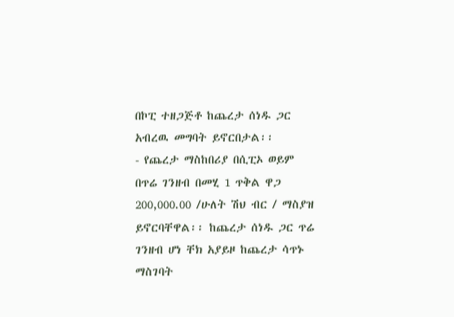በኮፒ ተዘጋጅቶ ከጨረታ ሰነዱ ጋር አብረዉ መግባት ይኖርበታል፡፡
- የጨረታ ማስከበሪያ በሲፒኦ ወይም በጥሬ ገንዘብ በመሂ 1 ጥቅል ዋጋ 200,000.00 /ሁለት ሽህ ብር / ማስያዝ ይኖርባቸዋል፡፡ ከጨረታ ሰነዱ ጋር ጥሬ ገንዘብ ሆነ ቸክ አያይዞ ከጨረታ ሳጥኑ ማስገባት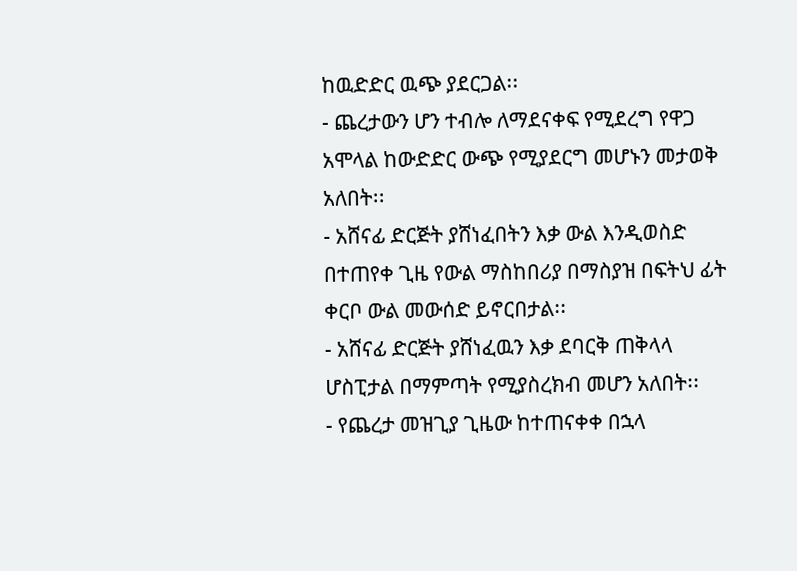ከዉድድር ዉጭ ያደርጋል፡፡
- ጨረታውን ሆን ተብሎ ለማደናቀፍ የሚደረግ የዋጋ አሞላል ከውድድር ውጭ የሚያደርግ መሆኑን መታወቅ አለበት፡፡
- አሸናፊ ድርጅት ያሸነፈበትን እቃ ውል እንዲወስድ በተጠየቀ ጊዜ የውል ማስከበሪያ በማስያዝ በፍትህ ፊት ቀርቦ ውል መውሰድ ይኖርበታል፡፡
- አሸናፊ ድርጅት ያሸነፈዉን እቃ ደባርቅ ጠቅላላ ሆስፒታል በማምጣት የሚያስረክብ መሆን አለበት፡፡
- የጨረታ መዝጊያ ጊዜው ከተጠናቀቀ በኋላ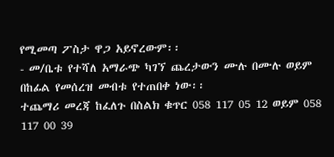የሚመጣ ፖስታ ዋጋ አይኖረውም፡፡
- መ/ቤቱ የተሻለ አማራጭ ካገኘ ጨረታውን ሙሉ በሙሉ ወይም በከፊል የመሰረዝ መብቱ የተጠበቀ ነው፡፡
ተጨማሪ መረጃ ከፈለጉ በስልክ ቁጥር 058 117 05 12 ወይም 058 117 00 39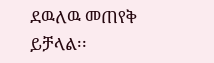ደዉለዉ መጠየቅ ይቻላል፡፡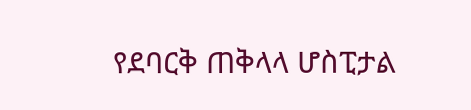የደባርቅ ጠቅላላ ሆስፒታል